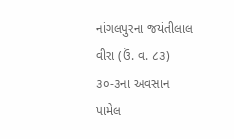નાંગલપુરના જયંતીલાલ વીરા (ઉં. વ. ૮૩) ૩૦-૩ના અવસાન પામેલ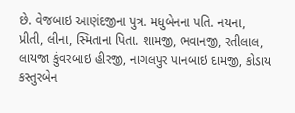છે. વેજબાઇ આણંદજીના પુત્ર. મધુબેનના પતિ. નયના, પ્રીતી, લીના, સ્મિતાના પિતા. શામજી, ભવાનજી, રતીલાલ, લાયજા કુંવરબાઇ હીરજી, નાગલપુર પાનબાઇ દામજી, કોડાય કસ્તુરબેન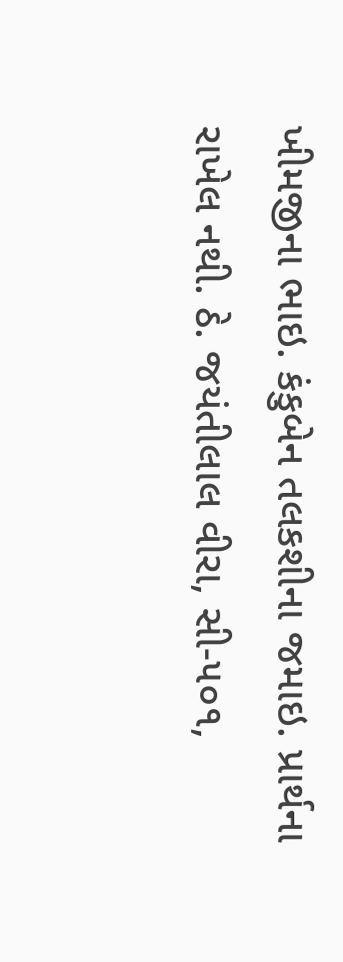ખીમજીના ભાઇ. કંકુબેન તલકશીના જમાઇ. પ્રાર્થના રાખેલ નથી. ઠે. જયંતીલાલ વીરા, સી-૫૦૧,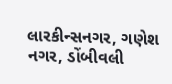લારકીન્સનગર, ગણેશ નગર, ડોંબીવલી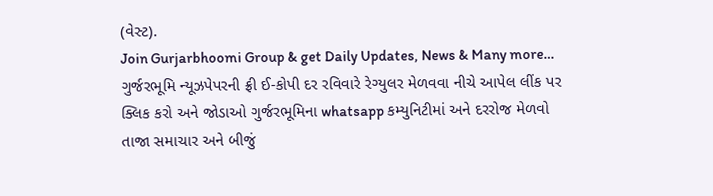(વેસ્ટ).
Join Gurjarbhoomi Group & get Daily Updates, News & Many more…
ગુર્જરભૂમિ ન્યૂઝપેપરની ફ્રી ઈ-કોપી દર રવિવારે રેગ્યુલર મેળવવા નીચે આપેલ લીંક પર ક્લિક કરો અને જોડાઓ ગુર્જરભૂમિના whatsapp કમ્યુનિટીમાં અને દરરોજ મેળવો તાજા સમાચાર અને બીજું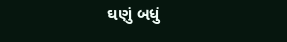ઘણું બધું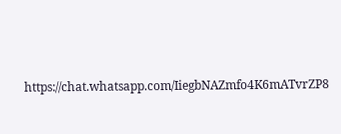https://chat.whatsapp.com/IiegbNAZmfo4K6mATvrZP8